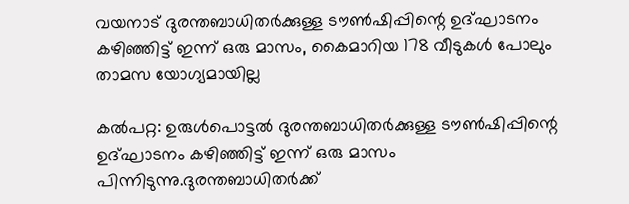വയനാട് ദുരന്തബാധിതർക്കുള്ള ടൗൺഷിപ്പിന്റെ ഉദ്ഘാടനം കഴിഞ്ഞിട്ട് ഇന്ന് ഒരു മാസം, കൈമാറിയ 178 വീടുകൾ പോലും താമസ യോഗ്യമായില്ല

കൽപറ്റ: ഉരുൾപൊട്ടൽ ദുരന്തബാധിതർക്കുള്ള ടൗൺഷിപ്പിന്റെ ഉദ്ഘാടനം കഴിഞ്ഞിട്ട് ഇന്ന് ഒരു മാസം പിന്നിടുന്നു.ദുരന്തബാധിതർക്ക്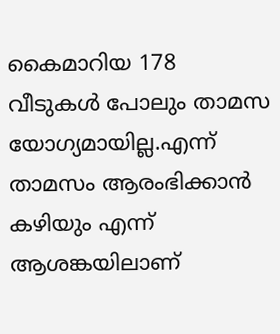കൈമാറിയ 178 വീടുകൾ പോലും താമസ യോഗ്യമായില്ല.എന്ന് താമസം ആരംഭിക്കാൻ കഴിയും എന്ന് ആശങ്കയിലാണ്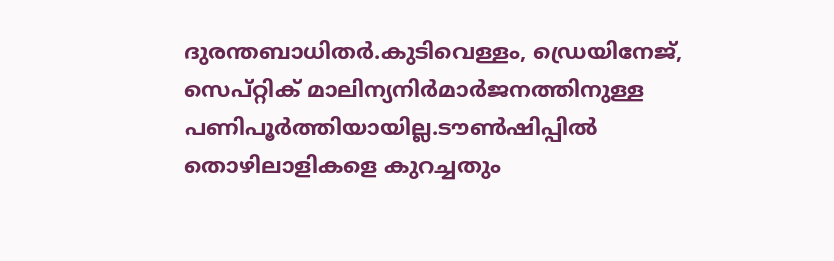ദുരന്തബാധിതർ.കുടിവെള്ളം, ഡ്രെയിനേജ്, സെപ്റ്റിക് മാലിന്യനിർമാർജനത്തിനുള്ള പണിപൂർത്തിയായില്ല.ടൗൺഷിപ്പിൽ തൊഴിലാളികളെ കുറച്ചതും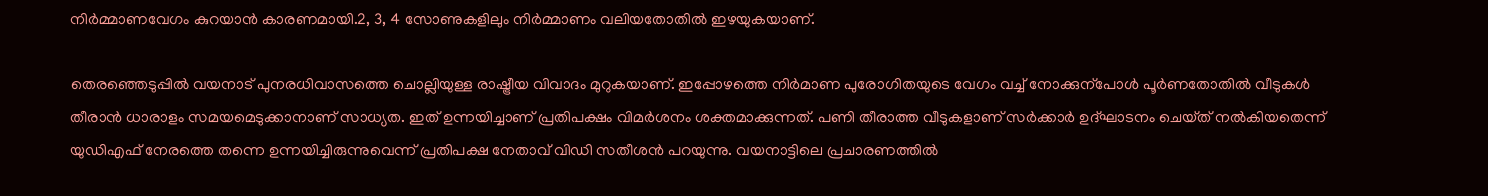നിർമ്മാണവേഗം കുറയാൻ കാരണമായി.2, 3, 4 സോണുകളിലും നിർമ്മാണം വലിയതോതിൽ ഇഴയുകയാണ്.

തെരഞ്ഞെടുപ്പിൽ വയനാട് പുനരധിവാസത്തെ ചൊല്ലിയുള്ള രാഷ്ട്രീയ വിവാദം മുറുകയാണ്. ഇപ്പോഴത്തെ നിർമാണ പുരോഗിതയുടെ വേഗം വച്ച് നോക്കുന്പോൾ പൂർണതോതിൽ വീടുകൾ തീരാൻ ധാരാളം സമയമെടുക്കാനാണ് സാധ്യത. ഇത് ഉന്നയിച്ചാണ് പ്രതിപക്ഷം വിമർശനം ശക്തമാക്കുന്നത്. പണി തീരാത്ത വീടുകളാണ് സർക്കാർ ഉദ്ഘാടനം ചെയ്‌ത്‌ നൽകിയതെന്ന് യുഡിഎഫ് നേരത്തെ തന്നെ ഉന്നയിച്ചിരുന്നുവെന്ന് പ്രതിപക്ഷ നേതാവ് വിഡി സതീശൻ പറയുന്നു. വയനാട്ടിലെ പ്രചാരണത്തിൽ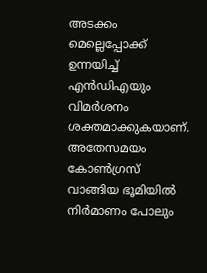അടക്കം മെല്ലെപ്പോക്ക് ഉന്നയിച്ച് എൻഡിഎയും വിമർശനം ശക്തമാക്കുകയാണ്. അതേസമയം കോൺഗ്രസ് വാങ്ങിയ ഭൂമിയിൽ നിർമാണം പോലും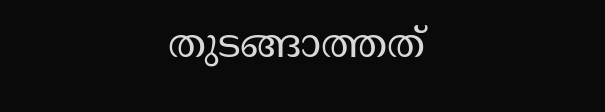തുടങ്ങാത്തത്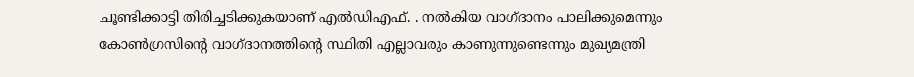ചൂണ്ടിക്കാട്ടി തിരിച്ചടിക്കുകയാണ് എൽഡിഎഫ്. . നൽകിയ വാഗ്ദാനം പാലിക്കുമെന്നും കോൺഗ്രസിന്റെ വാഗ്ദാനത്തിന്റെ സ്ഥിതി എല്ലാവരും കാണുന്നുണ്ടെന്നും മുഖ്യമന്ത്രി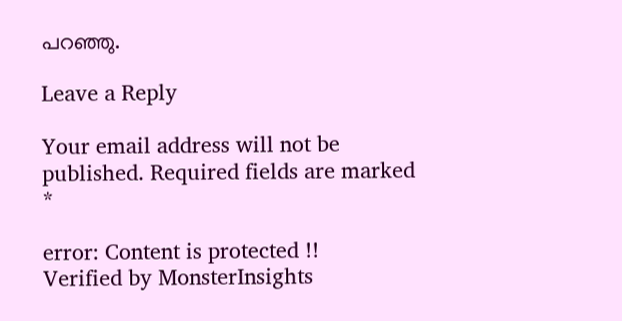പറഞ്ഞു.

Leave a Reply

Your email address will not be published. Required fields are marked *

error: Content is protected !!
Verified by MonsterInsights